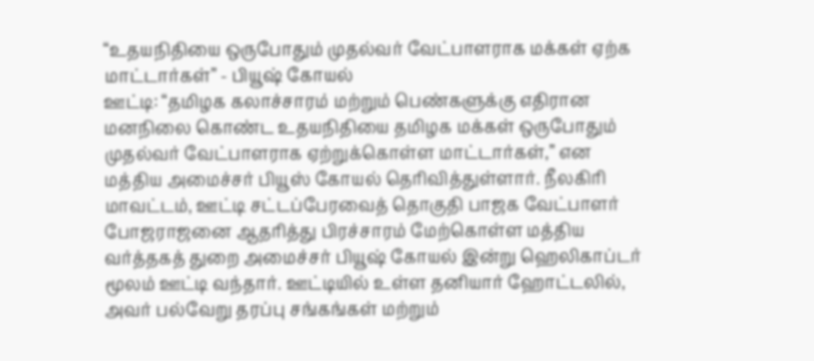“உதயநிதியை ஒருபோதும் முதல்வர் வேட்பாளராக மக்கள் ஏற்க மாட்டார்கள்” - பியூஷ் கோயல்
ஊட்டி: “தமிழக கலாச்சாரம் மற்றும் பெண்களுக்கு எதிரான மனநிலை கொண்ட உதயநிதியை தமிழக மக்கள் ஒருபோதும் முதல்வர் வேட்பாளராக ஏற்றுக்கொள்ள மாட்டார்கள்,” என மத்திய அமைச்சர் பியூஸ் கோயல் தெரிவித்துள்ளார். நீலகிரி மாவட்டம், ஊட்டி சட்டப்பேரவைத் தொகுதி பாஜக வேட்பாளர் போஜராஜனை ஆதரித்து பிரச்சாரம் மேற்கொள்ள மத்திய வர்த்தகத் துறை அமைச்சர் பியூஷ் கோயல் இன்று ஹெலிகாப்டர் மூலம் ஊட்டி வந்தார். ஊட்டியில் உள்ள தனியார் ஹோட்டலில், அவர் பல்வேறு தரப்பு சங்கங்கள் மற்றும்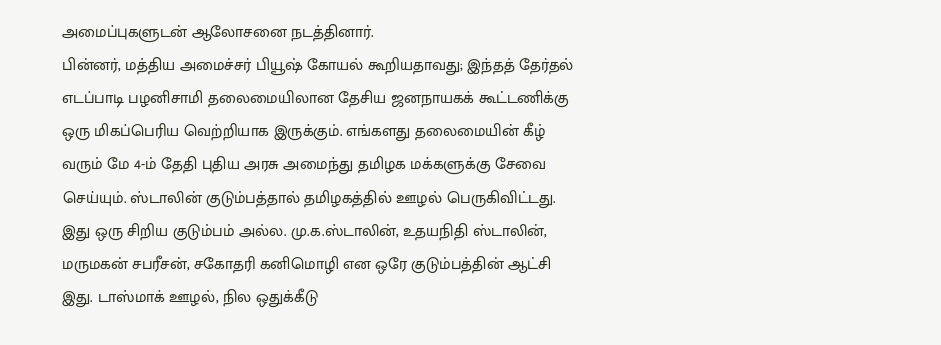அமைப்புகளுடன் ஆலோசனை நடத்தினார்.
பின்னர், மத்திய அமைச்சர் பியூஷ் கோயல் கூறியதாவது; இந்தத் தேர்தல் எடப்பாடி பழனிசாமி தலைமையிலான தேசிய ஜனநாயகக் கூட்டணிக்கு ஒரு மிகப்பெரிய வெற்றியாக இருக்கும். எங்களது தலைமையின் கீழ் வரும் மே 4-ம் தேதி புதிய அரசு அமைந்து தமிழக மக்களுக்கு சேவை செய்யும். ஸ்டாலின் குடும்பத்தால் தமிழகத்தில் ஊழல் பெருகிவிட்டது. இது ஒரு சிறிய குடும்பம் அல்ல. மு.க.ஸ்டாலின், உதயநிதி ஸ்டாலின், மருமகன் சபரீசன், சகோதரி கனிமொழி என ஒரே குடும்பத்தின் ஆட்சி இது. டாஸ்மாக் ஊழல், நில ஒதுக்கீடு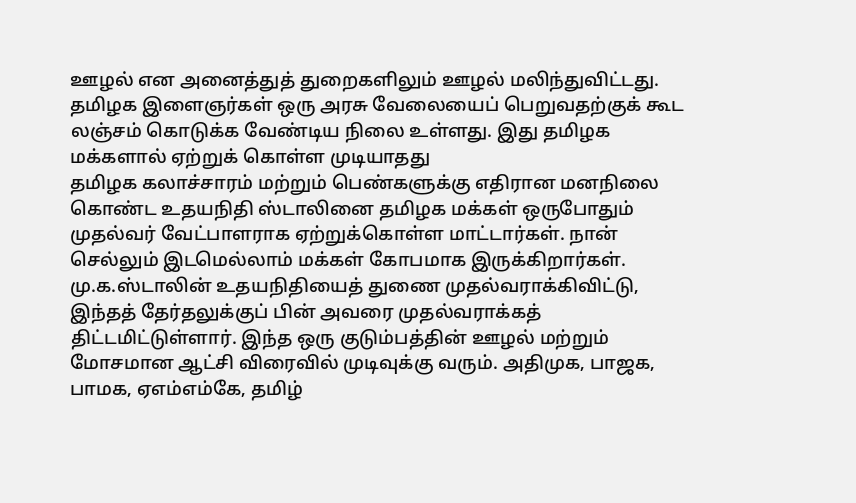ஊழல் என அனைத்துத் துறைகளிலும் ஊழல் மலிந்துவிட்டது. தமிழக இளைஞர்கள் ஒரு அரசு வேலையைப் பெறுவதற்குக் கூட லஞ்சம் கொடுக்க வேண்டிய நிலை உள்ளது. இது தமிழக மக்களால் ஏற்றுக் கொள்ள முடியாதது
தமிழக கலாச்சாரம் மற்றும் பெண்களுக்கு எதிரான மனநிலை கொண்ட உதயநிதி ஸ்டாலினை தமிழக மக்கள் ஒருபோதும் முதல்வர் வேட்பாளராக ஏற்றுக்கொள்ள மாட்டார்கள். நான் செல்லும் இடமெல்லாம் மக்கள் கோபமாக இருக்கிறார்கள். மு.க.ஸ்டாலின் உதயநிதியைத் துணை முதல்வராக்கிவிட்டு, இந்தத் தேர்தலுக்குப் பின் அவரை முதல்வராக்கத் திட்டமிட்டுள்ளார். இந்த ஒரு குடும்பத்தின் ஊழல் மற்றும் மோசமான ஆட்சி விரைவில் முடிவுக்கு வரும். அதிமுக, பாஜக, பாமக, ஏஎம்எம்கே, தமிழ்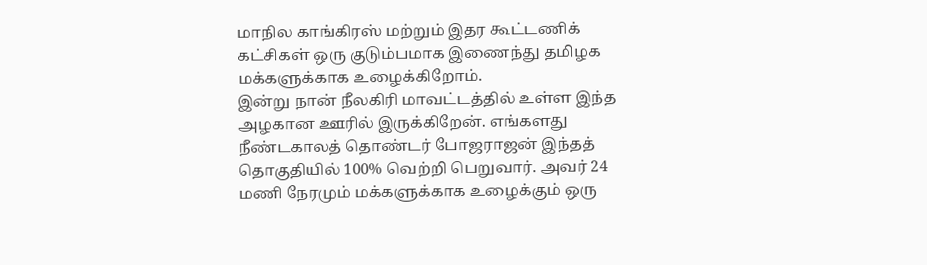மாநில காங்கிரஸ் மற்றும் இதர கூட்டணிக் கட்சிகள் ஒரு குடும்பமாக இணைந்து தமிழக மக்களுக்காக உழைக்கிறோம்.
இன்று நான் நீலகிரி மாவட்டத்தில் உள்ள இந்த அழகான ஊரில் இருக்கிறேன். எங்களது நீண்டகாலத் தொண்டர் போஜராஜன் இந்தத் தொகுதியில் 100% வெற்றி பெறுவார். அவர் 24 மணி நேரமும் மக்களுக்காக உழைக்கும் ஒரு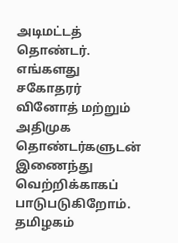அடிமட்டத் தொண்டர். எங்களது சகோதரர் வினோத் மற்றும் அதிமுக தொண்டர்களுடன் இணைந்து வெற்றிக்காகப் பாடுபடுகிறோம். தமிழகம்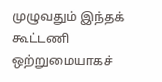முழுவதும் இந்தக் கூட்டணி ஒற்றுமையாகச்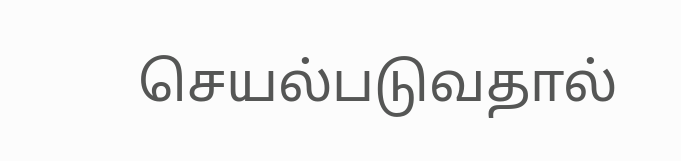செயல்படுவதால்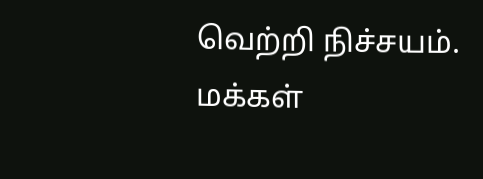வெற்றி நிச்சயம். மக்கள்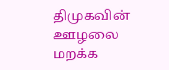திமுகவின் ஊழலை மறக்க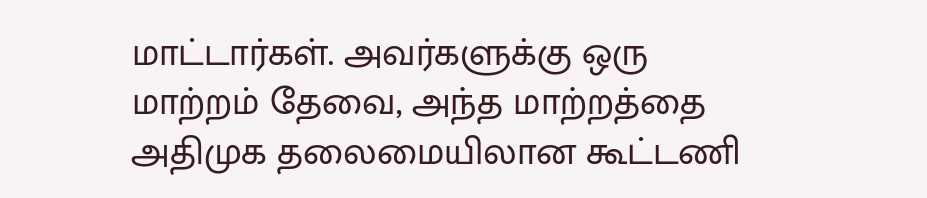மாட்டார்கள். அவர்களுக்கு ஒரு மாற்றம் தேவை, அந்த மாற்றத்தை அதிமுக தலைமையிலான கூட்டணி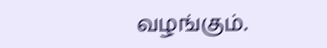வழங்கும்.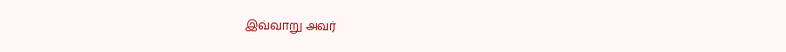இவ்வாறு அவர்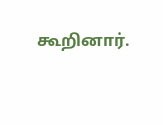கூறினார்.